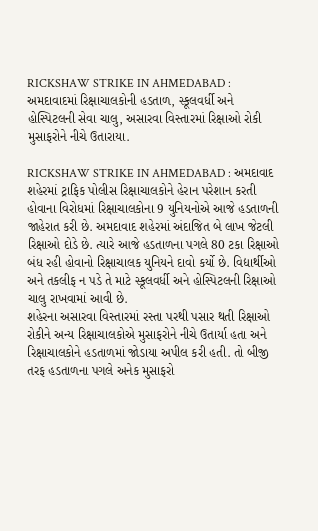RICKSHAW STRIKE IN AHMEDABAD : અમદાવાદમાં રિક્ષાચાલકોની હડતાળ, સ્કૂલવર્ધી અને હોસ્પિટલની સેવા ચાલુ, અસારવા વિસ્તારમાં રિક્ષાઓ રોકી મુસાફરોને નીચે ઉતારાયા.

RICKSHAW STRIKE IN AHMEDABAD : અમદાવાદ શહેરમાં ટ્રાફિક પોલીસ રિક્ષાચાલકોને હેરાન પરેશાન કરતી હોવાના વિરોધમાં રિક્ષાચાલકોના 9 યુનિયનોએ આજે હડતાળની જાહેરાત કરી છે. અમદાવાદ શહેરમાં અંદાજિત બે લાખ જેટલી રિક્ષાઓ દોડે છે. ત્યારે આજે હડતાળના પગલે 80 ટકા રિક્ષાઓ બંધ રહી હોવાનો રિક્ષાચાલક યુનિયને દાવો કર્યો છે. વિદ્યાર્થીઓ અને તકલીફ ન પડે તે માટે સ્કૂલવર્ધી અને હોસ્પિટલની રિક્ષાઓ ચાલુ રાખવામાં આવી છે.
શહેરના અસારવા વિસ્તારમાં રસ્તા પરથી પસાર થતી રિક્ષાઓ રોકીને અન્ય રિક્ષાચાલકોએ મુસાફરોને નીચે ઉતાર્યા હતા અને રિક્ષાચાલકોને હડતાળમાં જોડાયા અપીલ કરી હતી. તો બીજી તરફ હડતાળના પગલે અનેક મુસાફરો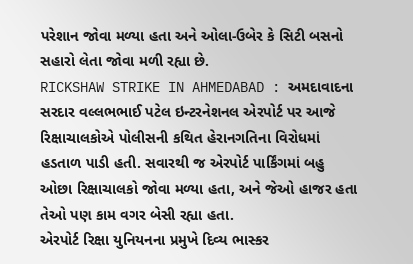પરેશાન જોવા મળ્યા હતા અને ઓલા-ઉબેર કે સિટી બસનો સહારો લેતા જોવા મળી રહ્યા છે.
RICKSHAW STRIKE IN AHMEDABAD : અમદાવાદના સરદાર વલ્લભભાઈ પટેલ ઇન્ટરનેશનલ એરપોર્ટ પર આજે રિક્ષાચાલકોએ પોલીસની કથિત હેરાનગતિના વિરોધમાં હડતાળ પાડી હતી. સવારથી જ એરપોર્ટ પાર્કિંગમાં બહુ ઓછા રિક્ષાચાલકો જોવા મળ્યા હતા, અને જેઓ હાજર હતા તેઓ પણ કામ વગર બેસી રહ્યા હતા.
એરપોર્ટ રિક્ષા યુનિયનના પ્રમુખે દિવ્ય ભાસ્કર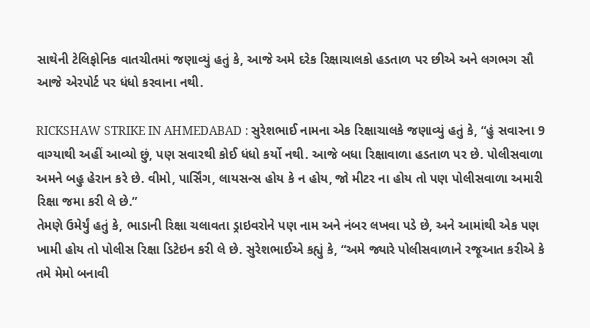સાથેની ટેલિફોનિક વાતચીતમાં જણાવ્યું હતું કે, આજે અમે દરેક રિક્ષાચાલકો હડતાળ પર છીએ અને લગભગ સૌ આજે એરપોર્ટ પર ધંધો કરવાના નથી.

RICKSHAW STRIKE IN AHMEDABAD : સુરેશભાઈ નામના એક રિક્ષાચાલકે જણાવ્યું હતું કે, “હું સવારના 9 વાગ્યાથી અહીં આવ્યો છું, પણ સવારથી કોઈ ધંધો કર્યો નથી. આજે બધા રિક્ષાવાળા હડતાળ પર છે. પોલીસવાળા અમને બહુ હેરાન કરે છે. વીમો, પાર્સિંગ, લાયસન્સ હોય કે ન હોય, જો મીટર ના હોય તો પણ પોલીસવાળા અમારી રિક્ષા જમા કરી લે છે.”
તેમણે ઉમેર્યું હતું કે, ભાડાની રિક્ષા ચલાવતા ડ્રાઇવરોને પણ નામ અને નંબર લખવા પડે છે, અને આમાંથી એક પણ ખામી હોય તો પોલીસ રિક્ષા ડિટેઇન કરી લે છે. સુરેશભાઈએ કહ્યું કે, “અમે જ્યારે પોલીસવાળાને રજૂઆત કરીએ કે તમે મેમો બનાવી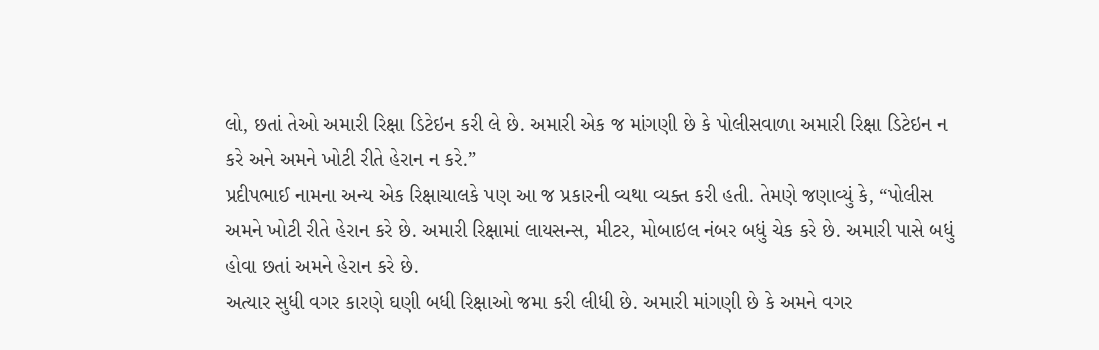લો, છતાં તેઓ અમારી રિક્ષા ડિટેઇન કરી લે છે. અમારી એક જ માંગણી છે કે પોલીસવાળા અમારી રિક્ષા ડિટેઇન ન કરે અને અમને ખોટી રીતે હેરાન ન કરે.”
પ્રદીપભાઈ નામના અન્ય એક રિક્ષાચાલકે પણ આ જ પ્રકારની વ્યથા વ્યક્ત કરી હતી. તેમણે જણાવ્યું કે, “પોલીસ અમને ખોટી રીતે હેરાન કરે છે. અમારી રિક્ષામાં લાયસન્સ, મીટર, મોબાઇલ નંબર બધું ચેક કરે છે. અમારી પાસે બધું હોવા છતાં અમને હેરાન કરે છે.
અત્યાર સુધી વગર કારણે ઘણી બધી રિક્ષાઓ જમા કરી લીધી છે. અમારી માંગણી છે કે અમને વગર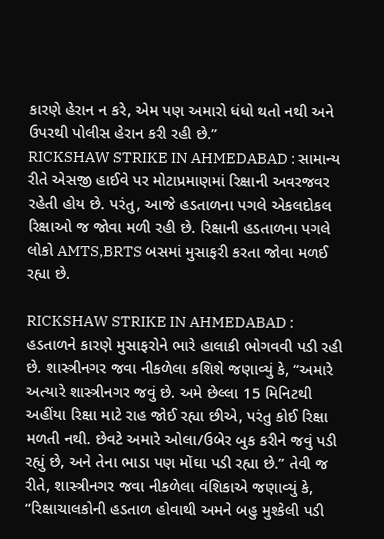કારણે હેરાન ન કરે, એમ પણ અમારો ધંધો થતો નથી અને ઉપરથી પોલીસ હેરાન કરી રહી છે.”
RICKSHAW STRIKE IN AHMEDABAD : સામાન્ય રીતે એસજી હાઈવે પર મોટાપ્રમાણમાં રિક્ષાની અવરજવર રહેતી હોય છે. પરંતુ, આજે હડતાળના પગલે એકલદોકલ રિક્ષાઓ જ જોવા મળી રહી છે. રિક્ષાની હડતાળના પગલે લોકો AMTS,BRTS બસમાં મુસાફરી કરતા જોવા મળઈ રહ્યા છે.

RICKSHAW STRIKE IN AHMEDABAD : હડતાળને કારણે મુસાફરોને ભારે હાલાકી ભોગવવી પડી રહી છે. શાસ્ત્રીનગર જવા નીકળેલા કશિશે જણાવ્યું કે, “અમારે અત્યારે શાસ્ત્રીનગર જવું છે. અમે છેલ્લા 15 મિનિટથી અહીંયા રિક્ષા માટે રાહ જોઈ રહ્યા છીએ, પરંતુ કોઈ રિક્ષા મળતી નથી. છેવટે અમારે ઓલા/ઉબેર બુક કરીને જવું પડી રહ્યું છે, અને તેના ભાડા પણ મોંઘા પડી રહ્યા છે.” તેવી જ રીતે, શાસ્ત્રીનગર જવા નીકળેલા વંશિકાએ જણાવ્યું કે, “રિક્ષાચાલકોની હડતાળ હોવાથી અમને બહુ મુશ્કેલી પડી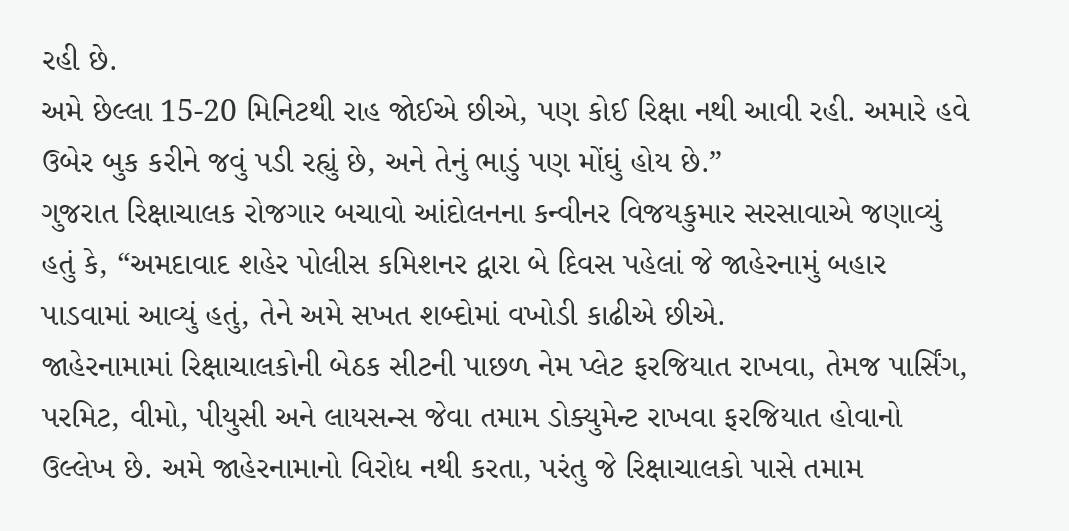રહી છે.
અમે છેલ્લા 15-20 મિનિટથી રાહ જોઈએ છીએ, પણ કોઈ રિક્ષા નથી આવી રહી. અમારે હવે ઉબેર બુક કરીને જવું પડી રહ્યું છે, અને તેનું ભાડું પણ મોંઘું હોય છે.”
ગુજરાત રિક્ષાચાલક રોજગાર બચાવો આંદોલનના કન્વીનર વિજયકુમાર સરસાવાએ જણાવ્યું હતું કે, “અમદાવાદ શહેર પોલીસ કમિશનર દ્વારા બે દિવસ પહેલાં જે જાહેરનામું બહાર પાડવામાં આવ્યું હતું, તેને અમે સખત શબ્દોમાં વખોડી કાઢીએ છીએ.
જાહેરનામામાં રિક્ષાચાલકોની બેઠક સીટની પાછળ નેમ પ્લેટ ફરજિયાત રાખવા, તેમજ પાર્સિંગ, પરમિટ, વીમો, પીયુસી અને લાયસન્સ જેવા તમામ ડોક્યુમેન્ટ રાખવા ફરજિયાત હોવાનો ઉલ્લેખ છે. અમે જાહેરનામાનો વિરોધ નથી કરતા, પરંતુ જે રિક્ષાચાલકો પાસે તમામ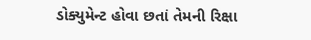ડોક્યુમેન્ટ હોવા છતાં તેમની રિક્ષા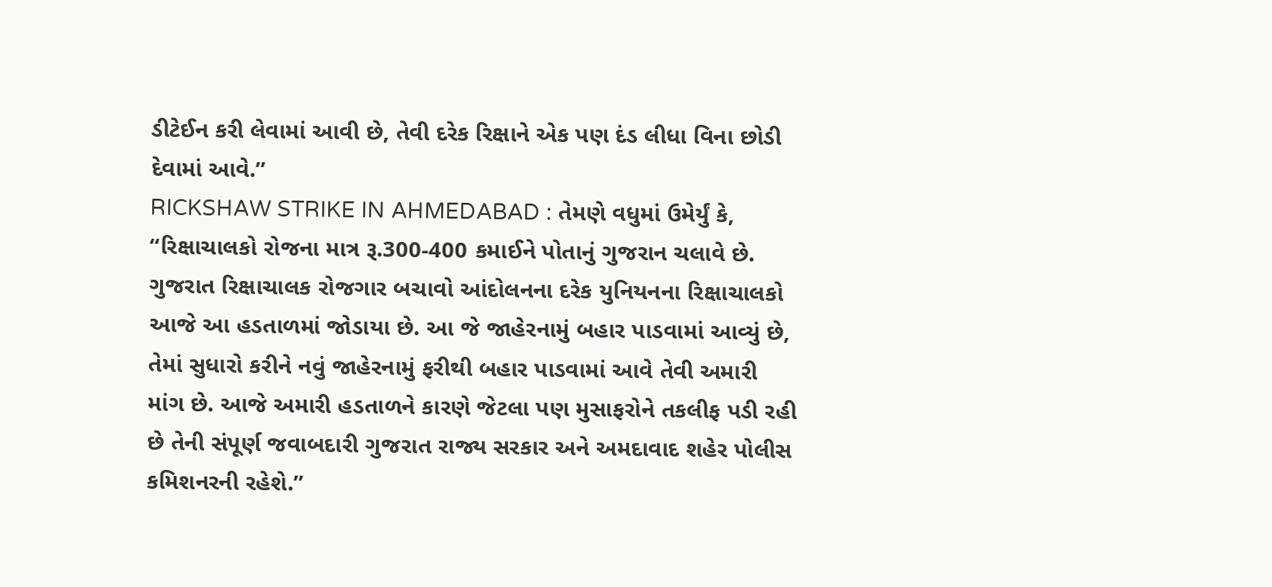ડીટેઈન કરી લેવામાં આવી છે, તેવી દરેક રિક્ષાને એક પણ દંડ લીધા વિના છોડી દેવામાં આવે.”
RICKSHAW STRIKE IN AHMEDABAD : તેમણે વધુમાં ઉમેર્યું કે, “રિક્ષાચાલકો રોજના માત્ર રૂ.300-400 કમાઈને પોતાનું ગુજરાન ચલાવે છે. ગુજરાત રિક્ષાચાલક રોજગાર બચાવો આંદોલનના દરેક યુનિયનના રિક્ષાચાલકો આજે આ હડતાળમાં જોડાયા છે. આ જે જાહેરનામું બહાર પાડવામાં આવ્યું છે, તેમાં સુધારો કરીને નવું જાહેરનામું ફરીથી બહાર પાડવામાં આવે તેવી અમારી માંગ છે. આજે અમારી હડતાળને કારણે જેટલા પણ મુસાફરોને તકલીફ પડી રહી છે તેની સંપૂર્ણ જવાબદારી ગુજરાત રાજ્ય સરકાર અને અમદાવાદ શહેર પોલીસ કમિશનરની રહેશે.”